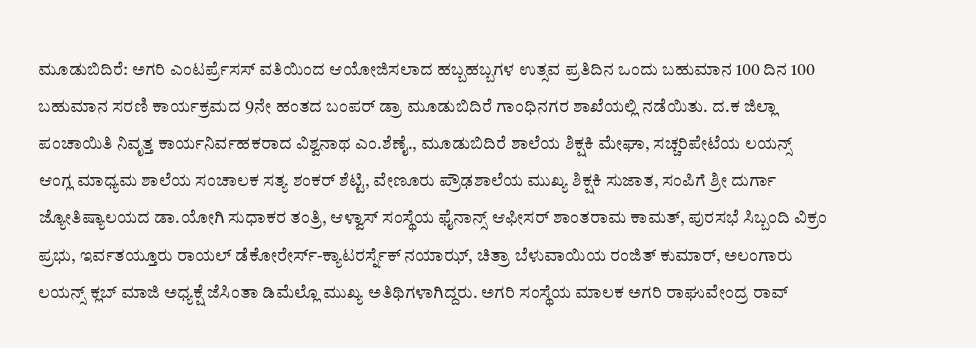ಮೂಡುಬಿದಿರೆ: ಅಗರಿ ಎಂಟರ್ಪ್ರೆಸಸ್ ವತಿಯಿಂದ ಆಯೋಜಿಸಲಾದ ಹಬ್ಬಹಬ್ಬಗಳ ಉತ್ಸವ ಪ್ರತಿದಿನ ಒಂದು ಬಹುಮಾನ 100 ದಿನ 100 ಬಹುಮಾನ ಸರಣಿ ಕಾರ್ಯಕ್ರಮದ 9ನೇ ಹಂತದ ಬಂಪರ್ ಡ್ರಾ ಮೂಡುಬಿದಿರೆ ಗಾಂಧಿನಗರ ಶಾಖೆಯಲ್ಲಿ ನಡೆಯಿತು. ದ.ಕ ಜಿಲ್ಲಾ ಪಂಚಾಯಿತಿ ನಿವೃತ್ತ ಕಾರ್ಯನಿರ್ವಹಕರಾದ ವಿಶ್ವನಾಥ ಎಂ.ಶೆಣೈ., ಮೂಡುಬಿದಿರೆ ಶಾಲೆಯ ಶಿಕ್ಷಕಿ ಮೇಘಾ, ಸಚ್ಚರಿಪೇಟೆಯ ಲಯನ್ಸ್ ಆಂಗ್ಲ ಮಾಧ್ಯಮ ಶಾಲೆಯ ಸಂಚಾಲಕ ಸತ್ಯ ಶಂಕರ್ ಶೆಟ್ಟಿ, ವೇಣೂರು ಪ್ರೌಢಶಾಲೆಯ ಮುಖ್ಯ ಶಿಕ್ಷಕಿ ಸುಜಾತ, ಸಂಪಿಗೆ ಶ್ರೀ ದುರ್ಗಾ ಜ್ಯೋತಿಷ್ಯಾಲಯದ ಡಾ.ಯೋಗಿ ಸುಧಾಕರ ತಂತ್ರಿ, ಆಳ್ವಾಸ್ ಸಂಸ್ಥೆಯ ಫೈನಾನ್ಸ್ ಆಫೀಸರ್ ಶಾಂತರಾಮ ಕಾಮತ್, ಪುರಸಭೆ ಸಿಬ್ಬಂದಿ ವಿಕ್ರಂ ಪ್ರಭು, ಇರ್ವತಯ್ತೂರು ರಾಯಲ್ ಡೆಕೋರೇರ್ಸ್-ಕ್ಯಾಟರರ್ಸ್ನೆಕ್ ನಯಾಝ್, ಚಿತ್ರಾ ಬೆಳುವಾಯಿಯ ರಂಜಿತ್ ಕುಮಾರ್, ಅಲಂಗಾರು ಲಯನ್ಸ್ ಕ್ಲಬ್ ಮಾಜಿ ಅಧ್ಯಕ್ಷೆ ಜೆಸಿಂತಾ ಡಿಮೆಲ್ಲೊ ಮುಖ್ಯ ಅತಿಥಿಗಳಾಗಿದ್ದರು. ಅಗರಿ ಸಂಸ್ಥೆಯ ಮಾಲಕ ಅಗರಿ ರಾಘುವೇಂದ್ರ ರಾವ್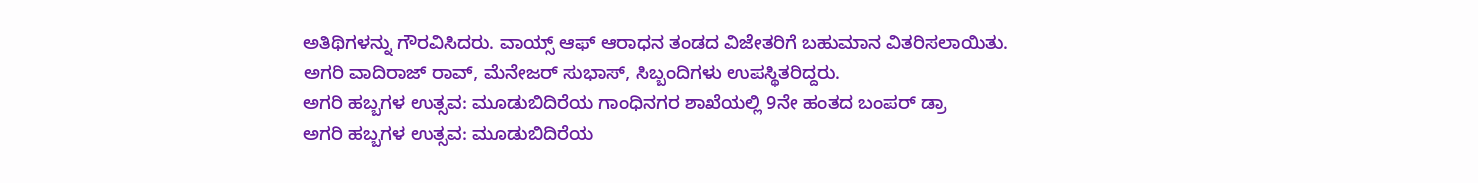ಅತಿಥಿಗಳನ್ನು ಗೌರವಿಸಿದರು. ವಾಯ್ಸ್ ಆಫ್ ಆರಾಧನ ತಂಡದ ವಿಜೇತರಿಗೆ ಬಹುಮಾನ ವಿತರಿಸಲಾಯಿತು. ಅಗರಿ ವಾದಿರಾಜ್ ರಾವ್, ಮೆನೇಜರ್ ಸುಭಾಸ್, ಸಿಬ್ಬಂದಿಗಳು ಉಪಸ್ಥಿತರಿದ್ದರು.
ಅಗರಿ ಹಬ್ಬಗಳ ಉತ್ಸವ: ಮೂಡುಬಿದಿರೆಯ ಗಾಂಧಿನಗರ ಶಾಖೆಯಲ್ಲಿ 9ನೇ ಹಂತದ ಬಂಪರ್ ಡ್ರಾ
ಅಗರಿ ಹಬ್ಬಗಳ ಉತ್ಸವ: ಮೂಡುಬಿದಿರೆಯ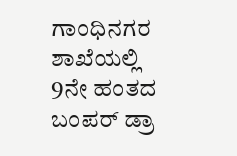ಗಾಂಧಿನಗರ ಶಾಖೆಯಲ್ಲಿ 9ನೇ ಹಂತದ ಬಂಪರ್ ಡ್ರಾ